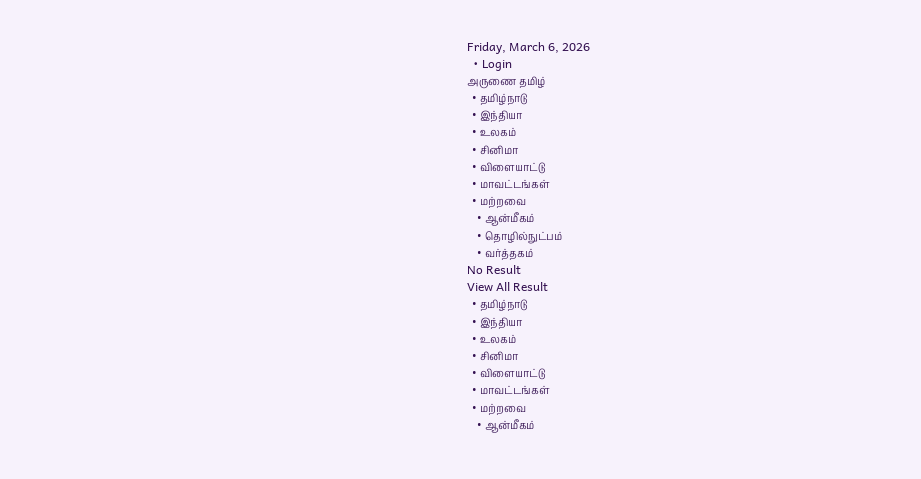Friday, March 6, 2026
  • Login
அருணை தமிழ்
  • தமிழ்நாடு
  • இந்தியா
  • உலகம்
  • சினிமா
  • விளையாட்டு
  • மாவட்டங்கள்
  • மற்றவை
    • ஆன்மீகம்
    • தொழில்நுட்பம்
    • வர்த்தகம்
No Result
View All Result
  • தமிழ்நாடு
  • இந்தியா
  • உலகம்
  • சினிமா
  • விளையாட்டு
  • மாவட்டங்கள்
  • மற்றவை
    • ஆன்மீகம்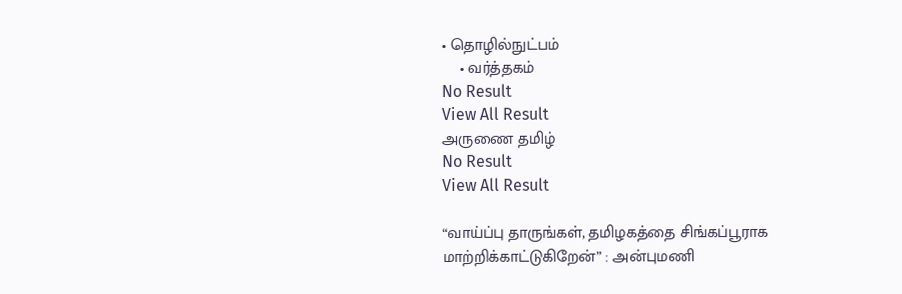• தொழில்நுட்பம்
    • வர்த்தகம்
No Result
View All Result
அருணை தமிழ்
No Result
View All Result

“வாய்ப்பு தாருங்கள், தமிழகத்தை சிங்கப்பூராக மாற்றிக்காட்டுகிறேன்” : அன்புமணி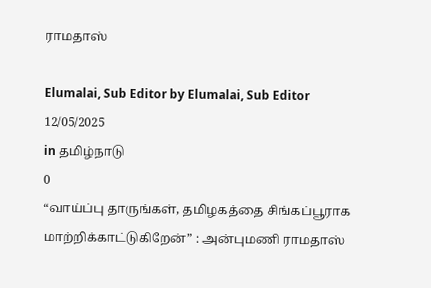ராமதாஸ்

Elumalai, Sub Editor by Elumalai, Sub Editor
12/05/2025
in தமிழ்நாடு
0
“வாய்ப்பு தாருங்கள், தமிழகத்தை சிங்கப்பூராக மாற்றிக்காட்டுகிறேன்” : அன்புமணி ராமதாஸ்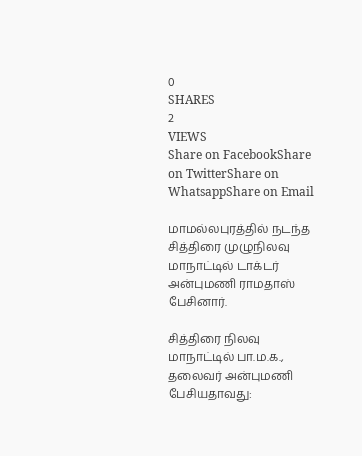0
SHARES
2
VIEWS
Share on FacebookShare on TwitterShare on WhatsappShare on Email

மாமல்லபுரத்தில் நடந்த சித்திரை முழுநிலவு மாநாட்டில் டாக்டர் அன்புமணி ராமதாஸ் பேசினார்.

சித்திரை நிலவு மாநாட்டில் பா.ம.க., தலைவர் அன்புமணி பேசியதாவது: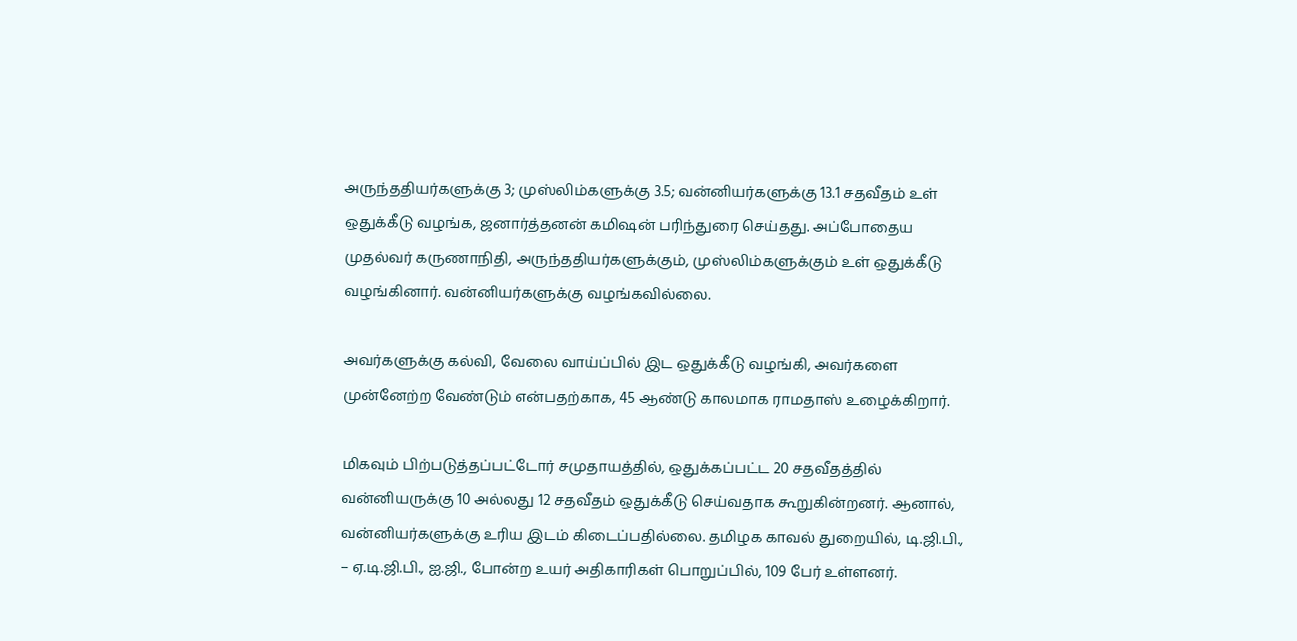அருந்ததியர்களுக்கு 3; முஸ்லிம்களுக்கு 3.5; வன்னியர்களுக்கு 13.1 சதவீதம் உள் ஒதுக்கீடு வழங்க, ஜனார்த்தனன் கமிஷன் பரிந்துரை செய்தது. அப்போதைய முதல்வர் கருணாநிதி, அருந்ததியர்களுக்கும், முஸ்லிம்களுக்கும் உள் ஒதுக்கீடு வழங்கினார். வன்னியர்களுக்கு வழங்கவில்லை.

அவர்களுக்கு கல்வி, வேலை வாய்ப்பில் இட ஒதுக்கீடு வழங்கி, அவர்களை முன்னேற்ற வேண்டும் என்பதற்காக, 45 ஆண்டு காலமாக ராமதாஸ் உழைக்கிறார்.

மிகவும் பிற்படுத்தப்பட்டோர் சமுதாயத்தில், ஒதுக்கப்பட்ட 20 சதவீதத்தில் வன்னியருக்கு 10 அல்லது 12 சதவீதம் ஒதுக்கீடு செய்வதாக கூறுகின்றனர். ஆனால், வன்னியர்களுக்கு உரிய இடம் கிடைப்பதில்லை. தமிழக காவல் துறையில், டி.ஜி.பி., – ஏ.டி.ஜி.பி., ஐ.ஜி., போன்ற உயர் அதிகாரிகள் பொறுப்பில், 109 பேர் உள்ளனர்.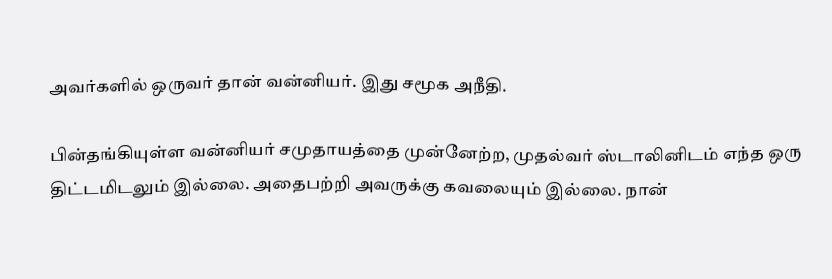அவர்களில் ஒருவர் தான் வன்னியர். இது சமூக அநீதி.

பின்தங்கியுள்ள வன்னியர் சமுதாயத்தை முன்னேற்ற, முதல்வர் ஸ்டாலினிடம் எந்த ஒரு திட்டமிடலும் இல்லை. அதைபற்றி அவருக்கு கவலையும் இல்லை. நான்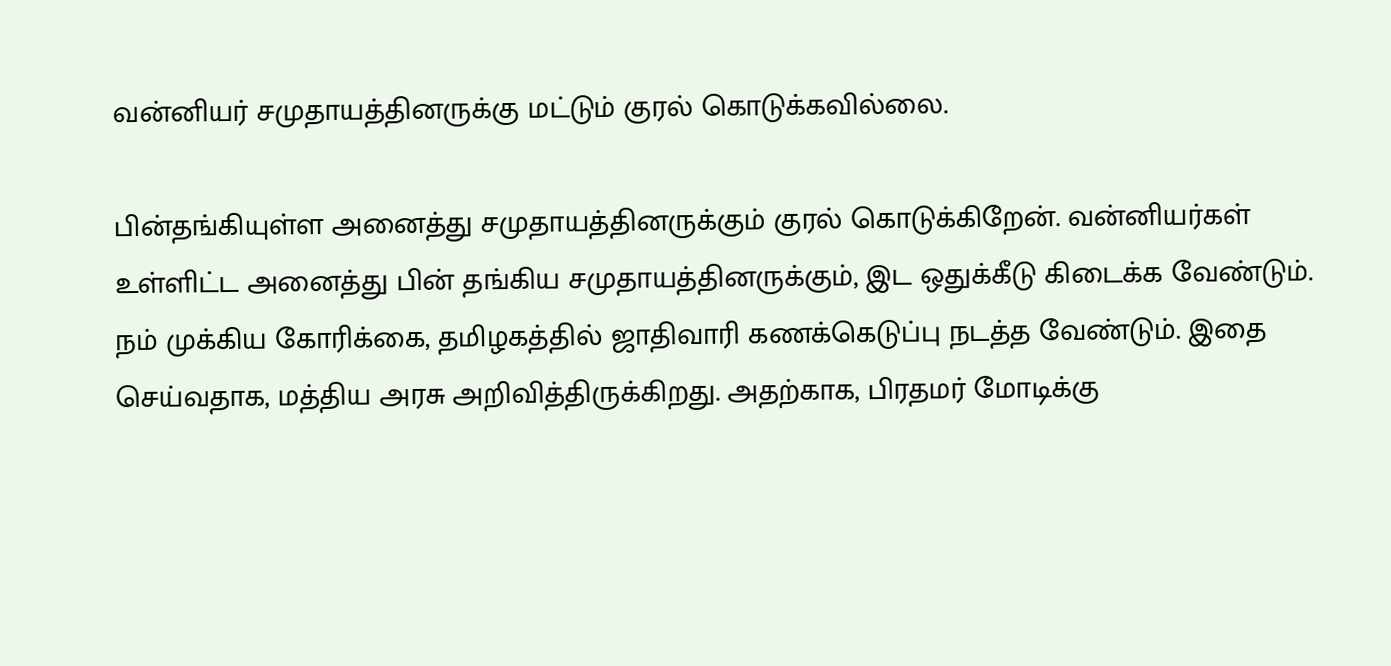வன்னியர் சமுதாயத்தினருக்கு மட்டும் குரல் கொடுக்கவில்லை.

பின்தங்கியுள்ள அனைத்து சமுதாயத்தினருக்கும் குரல் கொடுக்கிறேன். வன்னியர்கள் உள்ளிட்ட அனைத்து பின் தங்கிய சமுதாயத்தினருக்கும், இட ஒதுக்கீடு கிடைக்க வேண்டும். நம் முக்கிய கோரிக்கை, தமிழகத்தில் ஜாதிவாரி கணக்கெடுப்பு நடத்த வேண்டும். இதை செய்வதாக, மத்திய அரசு அறிவித்திருக்கிறது. அதற்காக, பிரதமர் மோடிக்கு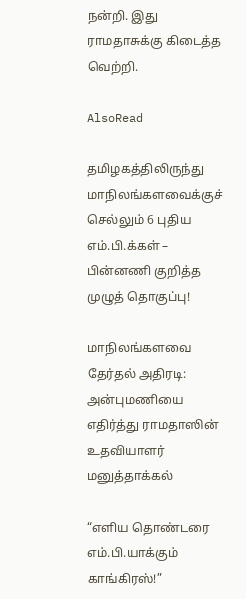நன்றி. இது ராமதாசுக்கு கிடைத்த வெற்றி.

AlsoRead

தமிழகத்திலிருந்து மாநிலங்களவைக்குச் செல்லும் 6 புதிய எம்.பி.க்கள் – பின்னணி குறித்த முழுத் தொகுப்பு!

மாநிலங்களவை தேர்தல் அதிரடி: அன்புமணியை எதிர்த்து ராமதாஸின் உதவியாளர் மனுத்தாக்கல்

“எளிய தொண்டரை எம்.பி.யாக்கும் காங்கிரஸ்!”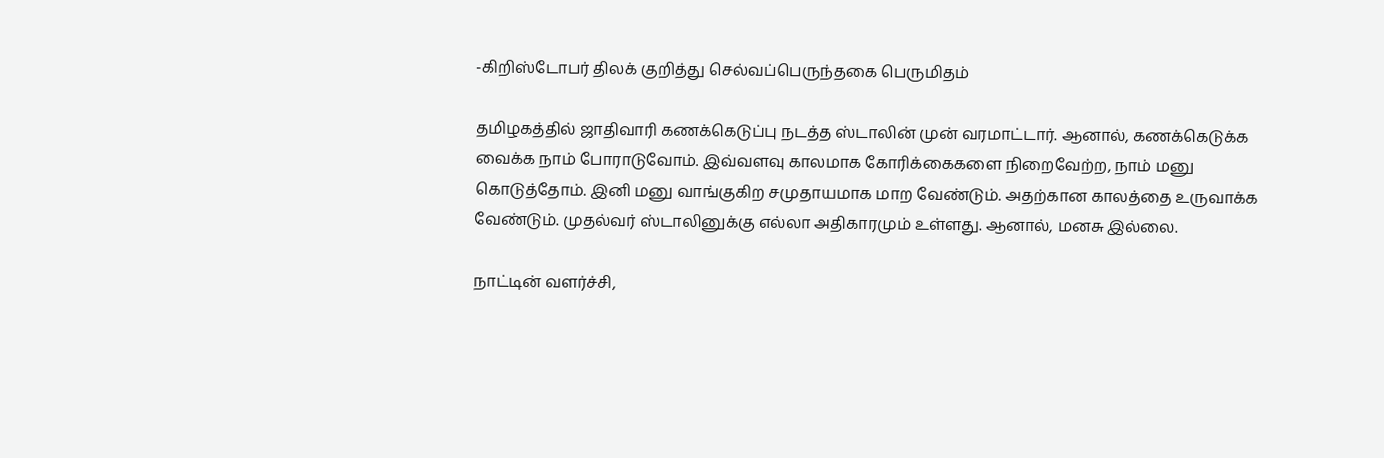-கிறிஸ்டோபர் திலக் குறித்து செல்வப்பெருந்தகை பெருமிதம்

தமிழகத்தில் ஜாதிவாரி கணக்கெடுப்பு நடத்த ஸ்டாலின் முன் வரமாட்டார். ஆனால், கணக்கெடுக்க வைக்க நாம் போராடுவோம். இவ்வளவு காலமாக கோரிக்கைகளை நிறைவேற்ற, நாம் மனு கொடுத்தோம். இனி மனு வாங்குகிற சமுதாயமாக மாற வேண்டும். அதற்கான காலத்தை உருவாக்க வேண்டும். முதல்வர் ஸ்டாலினுக்கு எல்லா அதிகாரமும் உள்ளது. ஆனால், மனசு இல்லை.

நாட்டின் வளர்ச்சி,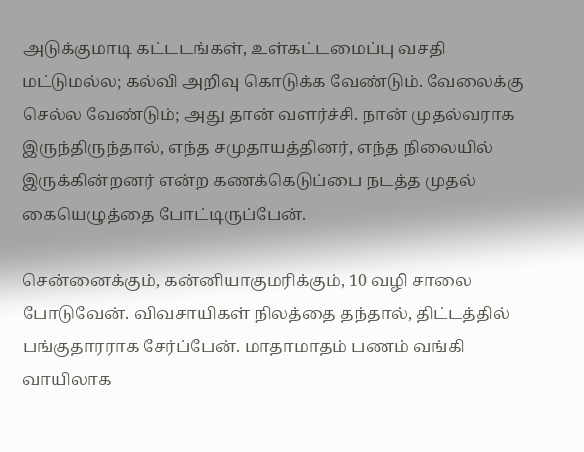அடுக்குமாடி கட்டடங்கள், உள்கட்டமைப்பு வசதி மட்டுமல்ல; கல்வி அறிவு கொடுக்க வேண்டும். வேலைக்கு செல்ல வேண்டும்; அது தான் வளர்ச்சி. நான் முதல்வராக இருந்திருந்தால், எந்த சமுதாயத்தினர், எந்த நிலையில் இருக்கின்றனர் என்ற கணக்கெடுப்பை நடத்த முதல் கையெழுத்தை போட்டிருப்பேன்.

சென்னைக்கும், கன்னியாகுமரிக்கும், 10 வழி சாலை போடுவேன். விவசாயிகள் நிலத்தை தந்தால், திட்டத்தில் பங்குதாரராக சேர்ப்பேன். மாதாமாதம் பணம் வங்கி வாயிலாக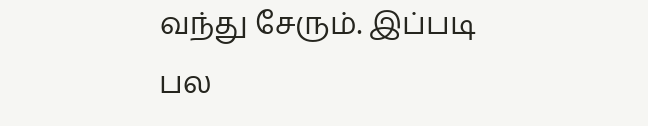வந்து சேரும். இப்படி பல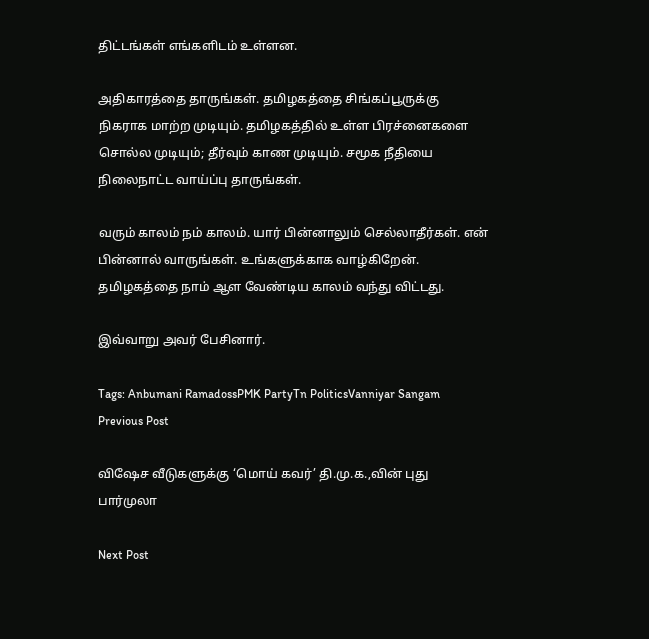திட்டங்கள் எங்களிடம் உள்ளன.

அதிகாரத்தை தாருங்கள். தமிழகத்தை சிங்கப்பூருக்கு நிகராக மாற்ற முடியும். தமிழகத்தில் உள்ள பிரச்னைகளை சொல்ல முடியும்; தீர்வும் காண முடியும். சமூக நீதியை நிலைநாட்ட வாய்ப்பு தாருங்கள்.

வரும் காலம் நம் காலம். யார் பின்னாலும் செல்லாதீர்கள். என் பின்னால் வாருங்கள். உங்களுக்காக வாழ்கிறேன். தமிழகத்தை நாம் ஆள வேண்டிய காலம் வந்து விட்டது.

இவ்வாறு அவர் பேசினார்.

Tags: Anbumani RamadossPMK PartyTn PoliticsVanniyar Sangam
Previous Post

விஷேச வீடுகளுக்கு ‘மொய் கவர்’ தி.மு.க.,வின் புது பார்முலா

Next Post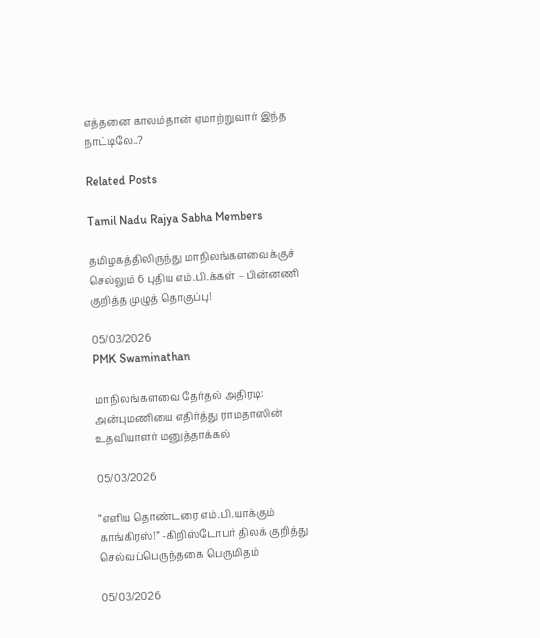எத்தனை காலம்தான் ஏமாற்றுவார் இந்த நாட்டிலே..?

Related Posts

Tamil Nadu Rajya Sabha Members

தமிழகத்திலிருந்து மாநிலங்களவைக்குச் செல்லும் 6 புதிய எம்.பி.க்கள் – பின்னணி குறித்த முழுத் தொகுப்பு!

05/03/2026
PMK Swaminathan

மாநிலங்களவை தேர்தல் அதிரடி: அன்புமணியை எதிர்த்து ராமதாஸின் உதவியாளர் மனுத்தாக்கல்

05/03/2026

“எளிய தொண்டரை எம்.பி.யாக்கும் காங்கிரஸ்!” -கிறிஸ்டோபர் திலக் குறித்து செல்வப்பெருந்தகை பெருமிதம்

05/03/2026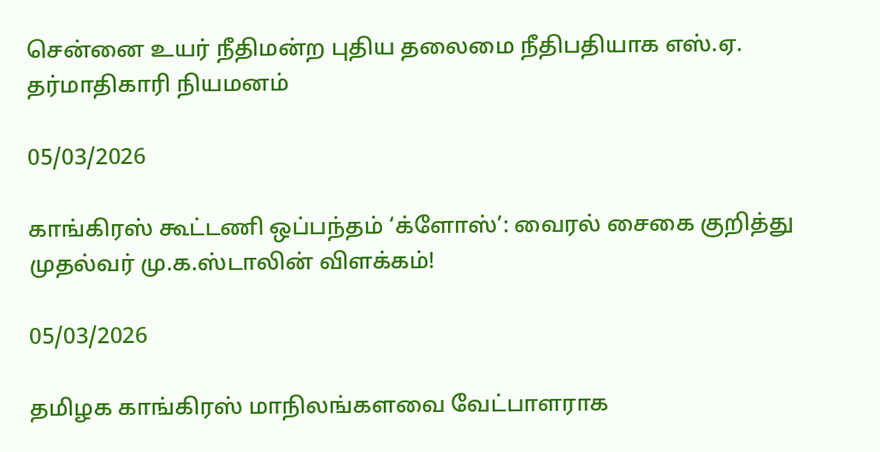சென்னை உயர் நீதிமன்ற புதிய தலைமை நீதிபதியாக எஸ்.ஏ. தர்மாதிகாரி நியமனம்

05/03/2026

காங்கிரஸ் கூட்டணி ஒப்பந்தம் ‘க்ளோஸ்’: வைரல் சைகை குறித்து முதல்வர் மு.க.ஸ்டாலின் விளக்கம்!

05/03/2026

தமிழக காங்கிரஸ் மாநிலங்களவை வேட்பாளராக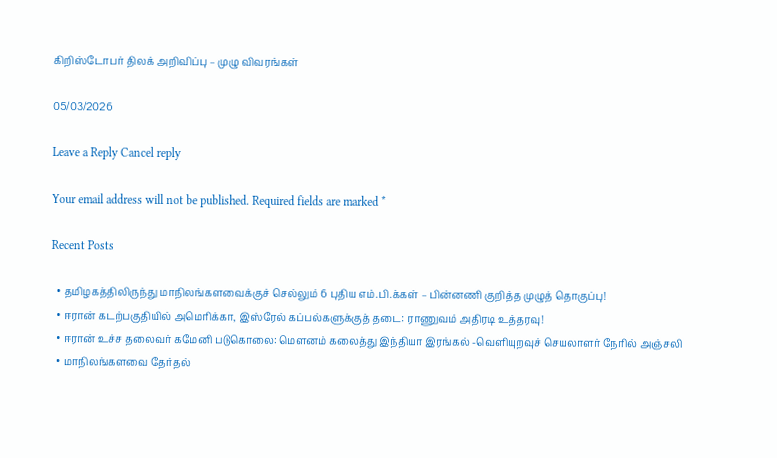கிறிஸ்டோபர் திலக் அறிவிப்பு – முழு விவரங்கள்

05/03/2026

Leave a Reply Cancel reply

Your email address will not be published. Required fields are marked *

Recent Posts

  • தமிழகத்திலிருந்து மாநிலங்களவைக்குச் செல்லும் 6 புதிய எம்.பி.க்கள் – பின்னணி குறித்த முழுத் தொகுப்பு!
  • ஈரான் கடற்பகுதியில் அமெரிக்கா, இஸ்ரேல் கப்பல்களுக்குத் தடை: ராணுவம் அதிரடி உத்தரவு!
  • ஈரான் உச்ச தலைவர் கமேனி படுகொலை: மௌனம் கலைத்து இந்தியா இரங்கல் -வெளியுறவுச் செயலாளர் நேரில் அஞ்சலி
  • மாநிலங்களவை தேர்தல்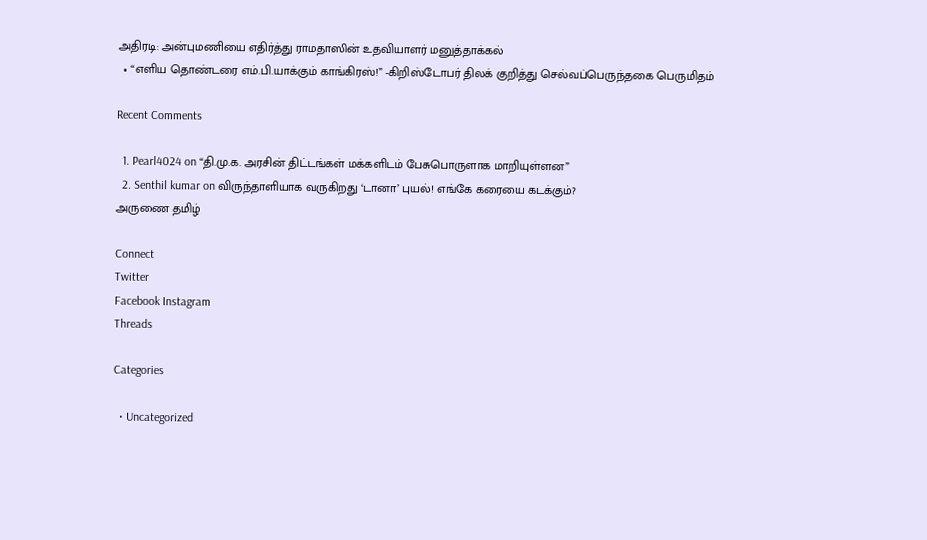அதிரடி: அன்புமணியை எதிர்த்து ராமதாஸின் உதவியாளர் மனுத்தாக்கல்
  • “எளிய தொண்டரை எம்.பி.யாக்கும் காங்கிரஸ்!” -கிறிஸ்டோபர் திலக் குறித்து செல்வப்பெருந்தகை பெருமிதம்

Recent Comments

  1. Pearl4024 on “தி.மு.க. அரசின் திட்டங்கள் மக்களிடம் பேசுபொருளாக மாறியுள்ளன”
  2. Senthil kumar on விருந்தாளியாக வருகிறது ‘டானா’ புயல்! எங்கே கரையை கடக்கும்?
அருணை தமிழ்

Connect
Twitter
Facebook Instagram
Threads

Categories

  • Uncategorized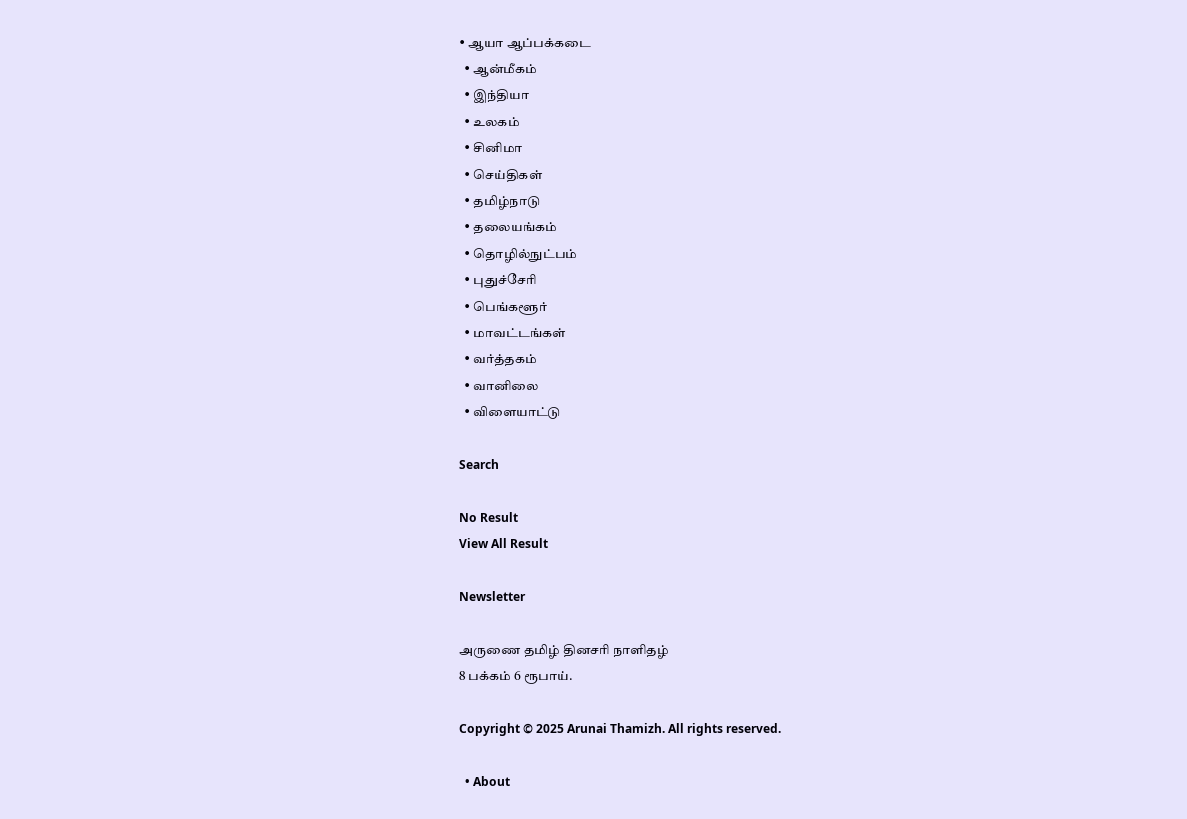• ஆயா ஆப்பக்கடை
  • ஆன்மீகம்
  • இந்தியா
  • உலகம்
  • சினிமா
  • செய்திகள்
  • தமிழ்நாடு
  • தலையங்கம்
  • தொழில்நுட்பம்
  • புதுச்சேரி
  • பெங்களூர்
  • மாவட்டங்கள்
  • வர்த்தகம்
  • வானிலை
  • விளையாட்டு

Search

No Result
View All Result

Newsletter

அருணை தமிழ் தினசரி நாளிதழ்
8 பக்கம் 6 ரூபாய்.

Copyright © 2025 Arunai Thamizh. All rights reserved.

  • About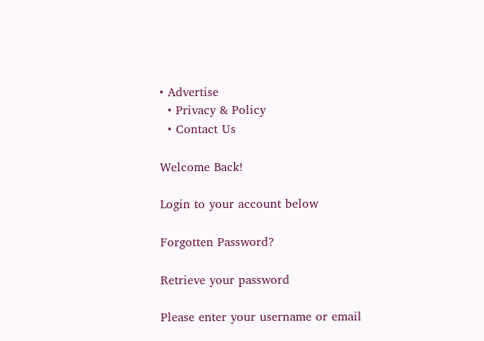• Advertise
  • Privacy & Policy
  • Contact Us

Welcome Back!

Login to your account below

Forgotten Password?

Retrieve your password

Please enter your username or email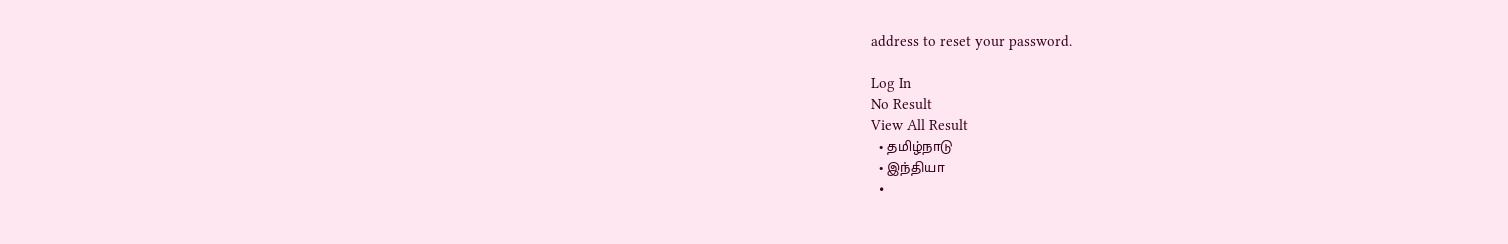address to reset your password.

Log In
No Result
View All Result
  • தமிழ்நாடு
  • இந்தியா
  •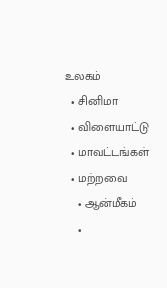உலகம்
  • சினிமா
  • விளையாட்டு
  • மாவட்டங்கள்
  • மற்றவை
    • ஆன்மீகம்
    •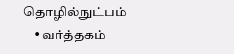தொழில்நுட்பம்
    • வர்த்தகம்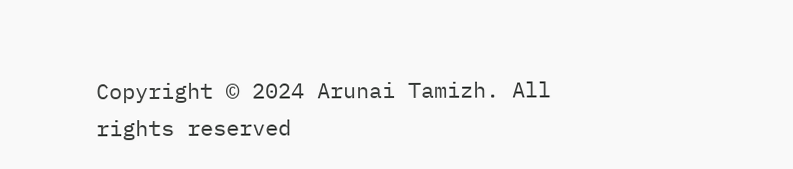Copyright © 2024 Arunai Tamizh. All rights reserved